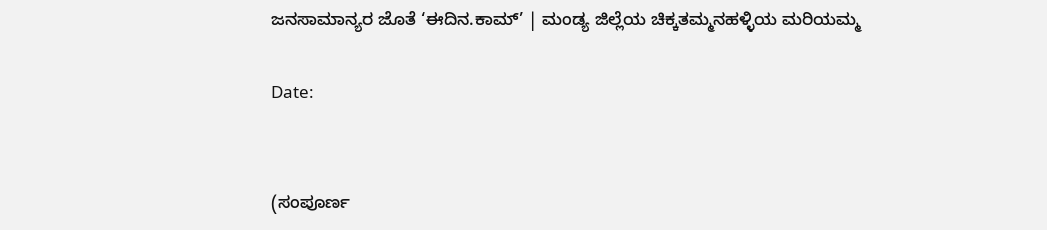ಜನಸಾಮಾನ್ಯರ ಜೊತೆ ‘ಈದಿನ.ಕಾಮ್’ | ಮಂಡ್ಯ ಜಿಲ್ಲೆಯ ಚಿಕ್ಕತಮ್ಮನಹಳ್ಳಿಯ ಮರಿಯಮ್ಮ

Date:


(ಸಂಪೂರ್ಣ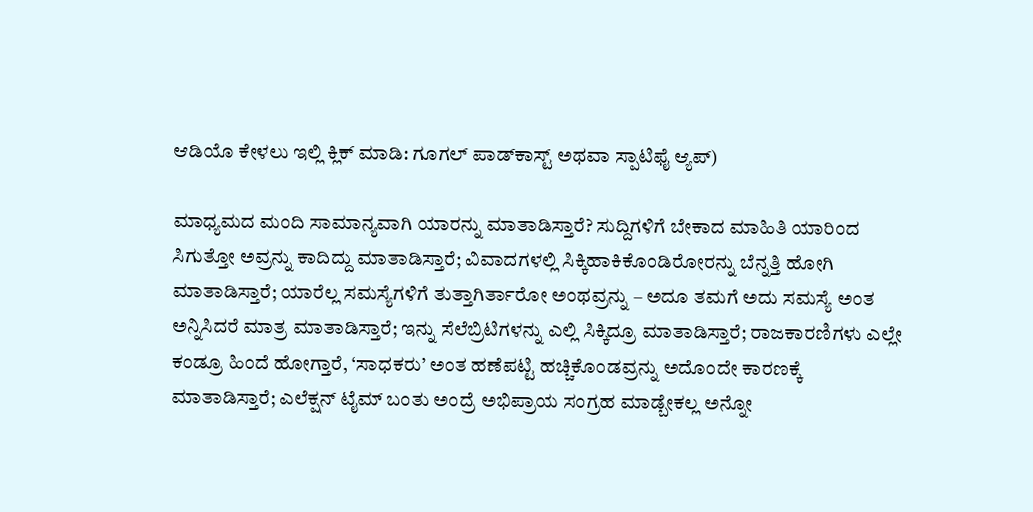ಆಡಿಯೊ ಕೇಳಲು ಇಲ್ಲಿ ಕ್ಲಿಕ್ ಮಾಡಿ: ಗೂಗಲ್ ಪಾಡ್‌ಕಾಸ್ಟ್ ಅಥವಾ ಸ್ಪಾಟಿಫೈ ಆ್ಯಪ್‌)

ಮಾಧ್ಯಮದ ಮಂದಿ ಸಾಮಾನ್ಯವಾಗಿ ಯಾರನ್ನು ಮಾತಾಡಿಸ್ತಾರೆ? ಸುದ್ದಿಗಳಿಗೆ ಬೇಕಾದ ಮಾಹಿತಿ ಯಾರಿಂದ ಸಿಗುತ್ತೋ ಅವ್ರನ್ನು ಕಾದಿದ್ದು ಮಾತಾಡಿಸ್ತಾರೆ; ವಿವಾದಗಳಲ್ಲಿ ಸಿಕ್ಕಿಹಾಕಿಕೊಂಡಿರೋರನ್ನು ಬೆನ್ನತ್ತಿ ಹೋಗಿ ಮಾತಾಡಿಸ್ತಾರೆ; ಯಾರೆಲ್ಲ ಸಮಸ್ಯೆಗಳಿಗೆ ತುತ್ತಾಗಿರ್ತಾರೋ ಅಂಥವ್ರನ್ನು – ಅದೂ ತಮಗೆ ಅದು ಸಮಸ್ಯೆ ಅಂತ ಅನ್ನಿಸಿದರೆ ಮಾತ್ರ ಮಾತಾಡಿಸ್ತಾರೆ; ಇನ್ನು ಸೆಲೆಬ್ರಿಟಿಗಳನ್ನು ಎಲ್ಲಿ ಸಿಕ್ಕಿದ್ರೂ ಮಾತಾಡಿಸ್ತಾರೆ; ರಾಜಕಾರಣಿಗಳು ಎಲ್ಲೇ ಕಂಡ್ರೂ ಹಿಂದೆ ಹೋಗ್ತಾರೆ, ‘ಸಾಧಕರು’ ಅಂತ ಹಣೆಪಟ್ಟಿ ಹಚ್ಚಿಕೊಂಡವ್ರನ್ನು ಅದೊಂದೇ ಕಾರಣಕ್ಕೆ ಮಾತಾಡಿಸ್ತಾರೆ; ಎಲೆಕ್ಷನ್ ಟೈಮ್ ಬಂತು ಅಂದ್ರೆ ಅಭಿಪ್ರಾಯ ಸಂಗ್ರಹ ಮಾಡ್ಬೇಕಲ್ಲ ಅನ್ನೋ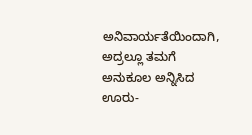ಅನಿವಾರ್ಯತೆಯಿಂದಾಗಿ, ಅದ್ರಲ್ಲೂ ತಮಗೆ ಅನುಕೂಲ ಅನ್ನಿಸಿದ ಊರು-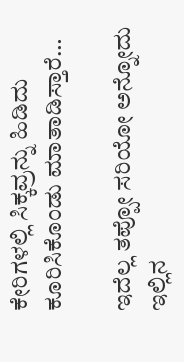ಕೇರಿಗಳಲ್ಲಿ ಸಿಕ್ಕವ್ರನ್ನು ಹಿಡಿದು ಕೂರಿಸಿಕೊಂಡು ಮಾತಾಡಿಸ್ತಾರೆ…

ಇದೆಲ್ಲ ತಪ್ಪೋ ಸರಿಯೋ ಅನ್ನೋದು ಇಲ್ಲಿನ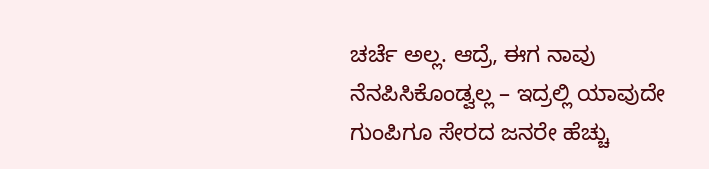ಚರ್ಚೆ ಅಲ್ಲ. ಆದ್ರೆ, ಈಗ ನಾವು ನೆನಪಿಸಿಕೊಂಡ್ವಲ್ಲ – ಇದ್ರಲ್ಲಿ ಯಾವುದೇ ಗುಂಪಿಗೂ ಸೇರದ ಜನರೇ ಹೆಚ್ಚು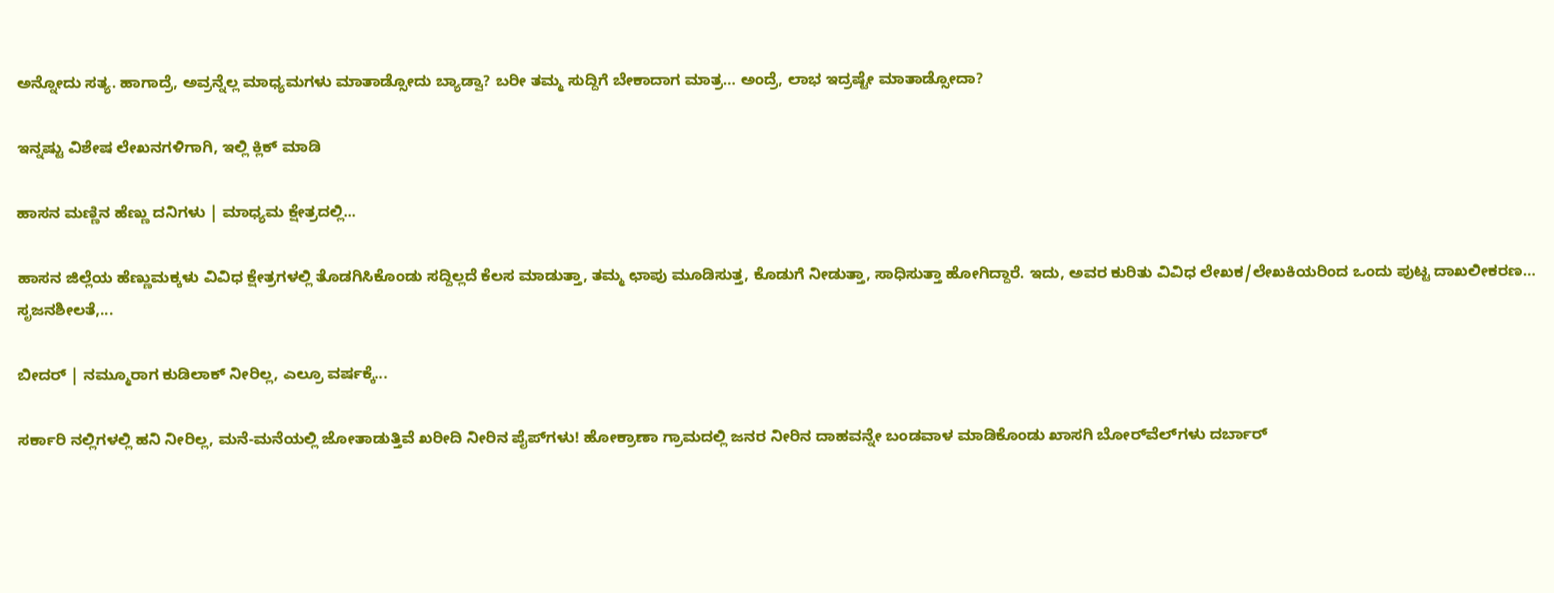ಅನ್ನೋದು ಸತ್ಯ. ಹಾಗಾದ್ರೆ, ಅವ್ರನ್ನೆಲ್ಲ ಮಾಧ್ಯಮಗಳು ಮಾತಾಡ್ಸೋದು ಬ್ಯಾಡ್ವಾ? ಬರೀ ತಮ್ಮ ಸುದ್ದಿಗೆ ಬೇಕಾದಾಗ ಮಾತ್ರ… ಅಂದ್ರೆ, ಲಾಭ ಇದ್ರಷ್ಟೇ ಮಾತಾಡ್ಸೋದಾ?

ಇನ್ನಷ್ಟು ವಿಶೇಷ ಲೇಖನಗಳಿಗಾಗಿ, ಇಲ್ಲಿ ಕ್ಲಿಕ್ ಮಾಡಿ

ಹಾಸನ ಮಣ್ಣಿನ ಹೆಣ್ಣು ದನಿಗಳು | ಮಾಧ್ಯಮ ಕ್ಷೇತ್ರದಲ್ಲಿ...

ಹಾಸನ ಜಿಲ್ಲೆಯ ಹೆಣ್ಣುಮಕ್ಕಳು ವಿವಿಧ ಕ್ಷೇತ್ರಗಳಲ್ಲಿ ತೊಡಗಿಸಿಕೊಂಡು ಸದ್ದಿಲ್ಲದೆ ಕೆಲಸ ಮಾಡುತ್ತಾ, ತಮ್ಮ ಛಾಪು ಮೂಡಿಸುತ್ತ, ಕೊಡುಗೆ ನೀಡುತ್ತಾ, ಸಾಧಿಸುತ್ತಾ ಹೋಗಿದ್ದಾರೆ. ಇದು, ಅವರ ಕುರಿತು ವಿವಿಧ ಲೇಖಕ/ಲೇಖಕಿಯರಿಂದ ಒಂದು ಪುಟ್ಟ ದಾಖಲೀಕರಣ… ಸೃಜನಶೀಲತೆ,...

ಬೀದರ್ | ನಮ್ಮೂರಾಗ ಕುಡಿಲಾಕ್ ನೀರಿಲ್ಲ, ಎಲ್ರೂ ವರ್ಷಕ್ಕೆ...

ಸರ್ಕಾರಿ ನಲ್ಲಿಗಳಲ್ಲಿ ಹನಿ ನೀರಿಲ್ಲ, ಮನೆ-ಮನೆಯಲ್ಲಿ ಜೋತಾಡುತ್ತಿವೆ ಖರೀದಿ ನೀರಿನ ಪೈಪ್‌ಗಳು! ಹೋಕ್ರಾಣಾ ಗ್ರಾಮದಲ್ಲಿ ಜನರ ನೀರಿನ ದಾಹವನ್ನೇ ಬಂಡವಾಳ ಮಾಡಿಕೊಂಡು ಖಾಸಗಿ ಬೋರ್‌ವೆಲ್‌ಗಳು ದರ್ಬಾರ್‌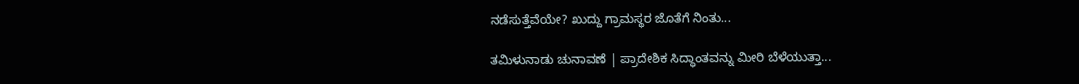ನಡೆಸುತ್ತೆವೆಯೇ? ಖುದ್ದು ಗ್ರಾಮಸ್ಥರ ಜೊತೆಗೆ ನಿಂತು...

ತಮಿಳುನಾಡು ಚುನಾವಣೆ | ಪ್ರಾದೇಶಿಕ ಸಿದ್ಧಾಂತವನ್ನು ಮೀರಿ ಬೆಳೆಯುತ್ತಾ...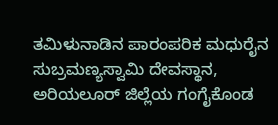ತಮಿಳುನಾಡಿನ ಪಾರಂಪರಿಕ ಮಧುರೈನ ಸುಬ್ರಮಣ್ಯಸ್ವಾಮಿ ದೇವಸ್ಥಾನ, ಅರಿಯಲೂರ್ ಜಿಲ್ಲೆಯ ಗಂಗೈಕೊಂಡ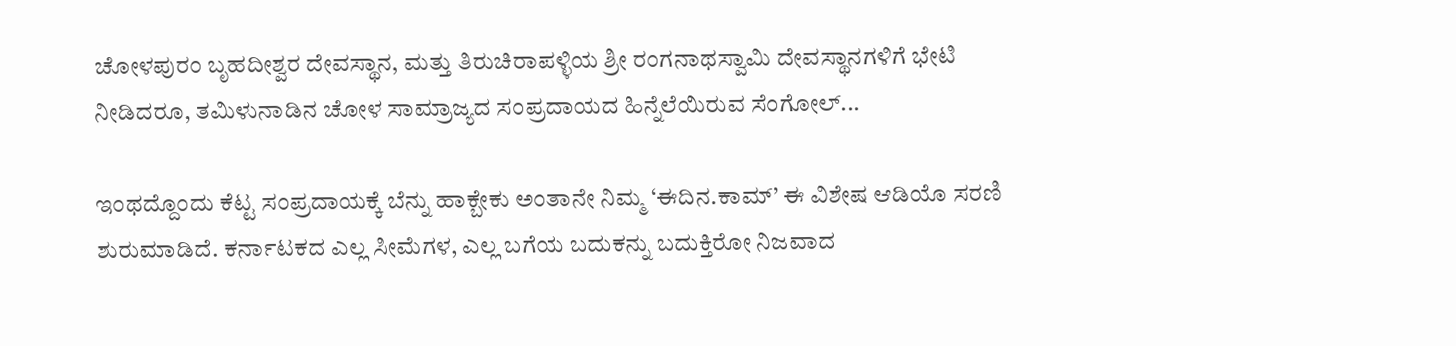ಚೋಳಪುರಂ ಬೃಹದೀಶ್ವರ ದೇವಸ್ಥಾನ, ಮತ್ತು ತಿರುಚಿರಾಪಳ್ಳಿಯ ಶ್ರೀ ರಂಗನಾಥಸ್ವಾಮಿ ದೇವಸ್ಥಾನಗಳಿಗೆ ಭೇಟಿ ನೀಡಿದರೂ, ತಮಿಳುನಾಡಿನ ಚೋಳ ಸಾಮ್ರಾಜ್ಯದ ಸಂಪ್ರದಾಯದ ಹಿನ್ನೆಲೆಯಿರುವ ಸೆಂಗೋಲ್...

ಇಂಥದ್ದೊಂದು ಕೆಟ್ಟ ಸಂಪ್ರದಾಯಕ್ಕೆ ಬೆನ್ನು ಹಾಕ್ಬೇಕು ಅಂತಾನೇ ನಿಮ್ಮ ‘ಈದಿನ.ಕಾಮ್’ ಈ ವಿಶೇಷ ಆಡಿಯೊ ಸರಣಿ ಶುರುಮಾಡಿದೆ. ಕರ್ನಾಟಕದ ಎಲ್ಲ ಸೀಮೆಗಳ, ಎಲ್ಲ ಬಗೆಯ ಬದುಕನ್ನು ಬದುಕ್ತಿರೋ ನಿಜವಾದ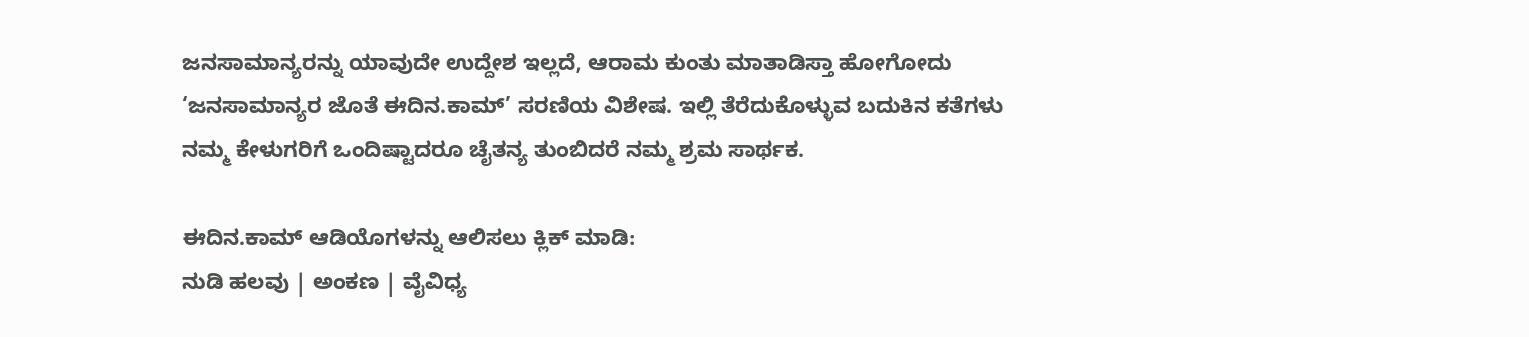ಜನಸಾಮಾನ್ಯರನ್ನು ಯಾವುದೇ ಉದ್ದೇಶ ಇಲ್ಲದೆ, ಆರಾಮ ಕುಂತು ಮಾತಾಡಿಸ್ತಾ ಹೋಗೋದು ‘ಜನಸಾಮಾನ್ಯರ ಜೊತೆ ಈದಿನ.ಕಾಮ್’ ಸರಣಿಯ ವಿಶೇಷ. ಇಲ್ಲಿ ತೆರೆದುಕೊಳ್ಳುವ ಬದುಕಿನ ಕತೆಗಳು ನಮ್ಮ ಕೇಳುಗರಿಗೆ ಒಂದಿಷ್ಟಾದರೂ ಚೈತನ್ಯ ತುಂಬಿದರೆ ನಮ್ಮ ಶ್ರಮ ಸಾರ್ಥಕ.

ಈದಿನ.ಕಾಮ್ ಆಡಿಯೊಗಳನ್ನು ಆಲಿಸಲು ಕ್ಲಿಕ್ ಮಾಡಿ:
ನುಡಿ ಹಲವು | ಅಂಕಣ | ವೈವಿಧ್ಯ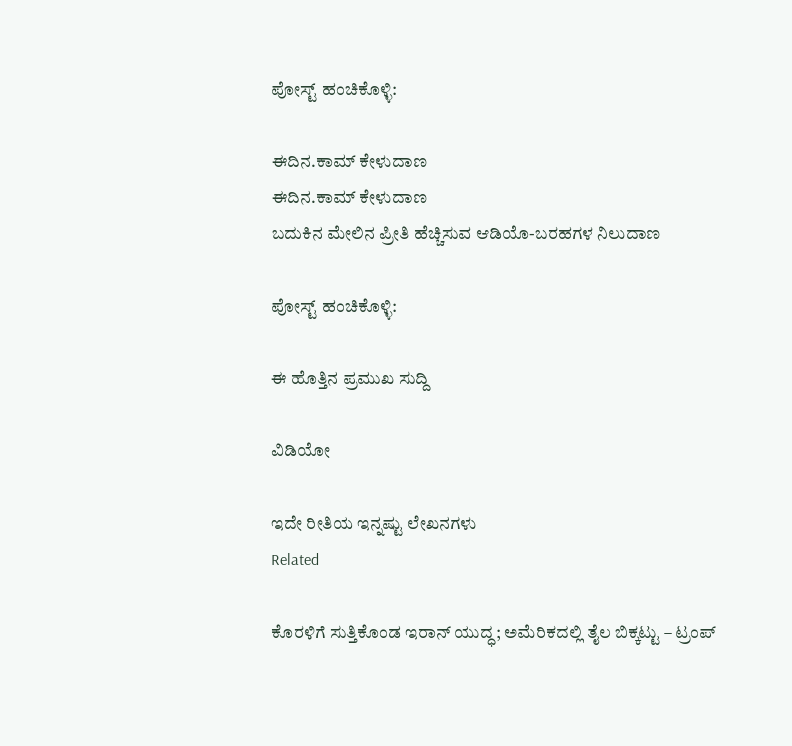ಪೋಸ್ಟ್ ಹಂಚಿಕೊಳ್ಳಿ:

ಈದಿನ.ಕಾಮ್ ಕೇಳುದಾಣ
ಈದಿನ.ಕಾಮ್ ಕೇಳುದಾಣ
ಬದುಕಿನ ಮೇಲಿನ ಪ್ರೀತಿ ಹೆಚ್ಚಿಸುವ ಆಡಿಯೊ-ಬರಹಗಳ ನಿಲುದಾಣ

ಪೋಸ್ಟ್ ಹಂಚಿಕೊಳ್ಳಿ:

ಈ ಹೊತ್ತಿನ ಪ್ರಮುಖ ಸುದ್ದಿ

ವಿಡಿಯೋ

ಇದೇ ರೀತಿಯ ಇನ್ನಷ್ಟು ಲೇಖನಗಳು
Related

ಕೊರಳಿಗೆ ಸುತ್ತಿಕೊಂಡ ಇರಾನ್ ಯುದ್ಧ; ಅಮೆರಿಕದಲ್ಲಿ ತೈಲ ಬಿಕ್ಕಟ್ಟು – ಟ್ರಂಪ್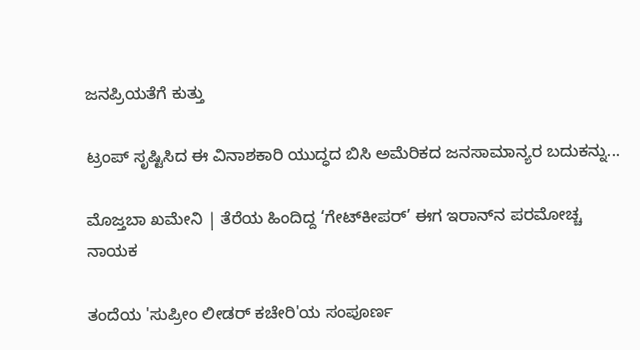ಜನಪ್ರಿಯತೆಗೆ ಕುತ್ತು

ಟ್ರಂಪ್ ಸೃಷ್ಟಿಸಿದ ಈ ವಿನಾಶಕಾರಿ ಯುದ್ಧದ ಬಿಸಿ ಅಮೆರಿಕದ ಜನಸಾಮಾನ್ಯರ ಬದುಕನ್ನು...

ಮೊಜ್ತಬಾ ಖಮೇನಿ | ತೆರೆಯ ಹಿಂದಿದ್ದ ‘ಗೇಟ್‌ಕೀಪರ್’ ಈಗ ಇರಾನ್‌ನ ಪರಮೋಚ್ಚ ನಾಯಕ

ತಂದೆಯ 'ಸುಪ್ರೀಂ ಲೀಡರ್ ಕಚೇರಿ'ಯ ಸಂಪೂರ್ಣ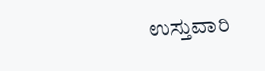ಉಸ್ತುವಾರಿ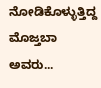ನೋಡಿಕೊಳ್ಳುತ್ತಿದ್ದ ಮೊಜ್ತಬಾ ಅವರು...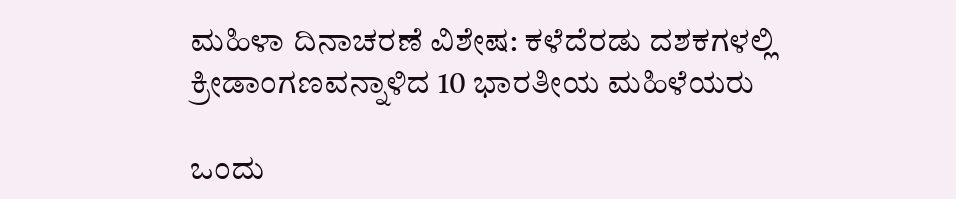ಮಹಿಳಾ ದಿನಾಚರಣೆ ವಿಶೇಷ: ಕಳೆದೆರಡು ದಶಕಗಳಲ್ಲಿ ಕ್ರೀಡಾಂಗಣವನ್ನಾಳಿದ 10 ಭಾರತೀಯ ಮಹಿಳೆಯರು

ಒಂದು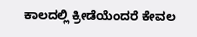ಕಾಲದಲ್ಲಿ ಕ್ರೀಡೆಯೆಂದರೆ ಕೇವಲ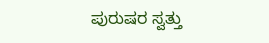ಪುರುಷರ ಸ್ವತ್ತು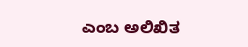ಎಂಬ ಅಲಿಖಿತ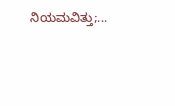ನಿಯಮವಿತ್ತು;...